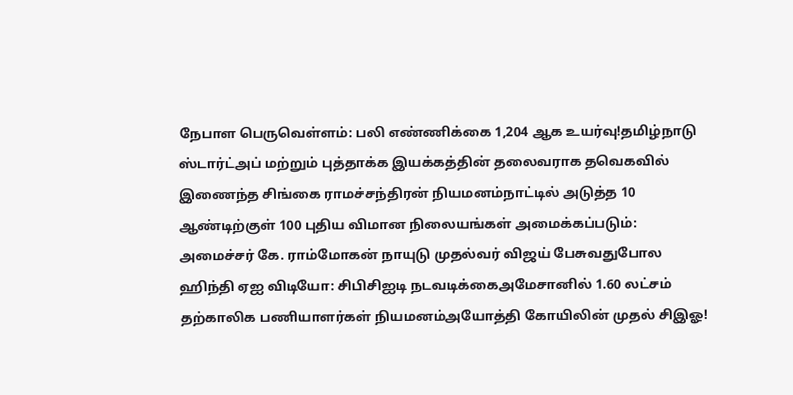நேபாள பெருவெள்ளம்: பலி எண்ணிக்கை 1,204 ஆக உயர்வு!தமிழ்நாடு ஸ்டார்ட்அப் மற்றும் புத்தாக்க இயக்கத்தின் தலைவராக தவெகவில் இணைந்த சிங்கை ராமச்சந்திரன் நியமனம்நாட்டில் அடுத்த 10 ஆண்டிற்குள் 100 புதிய விமான நிலையங்கள் அமைக்கப்படும்: அமைச்சர் கே. ராம்மோகன் நாயுடு முதல்வர் விஜய் பேசுவதுபோல ஹிந்தி ஏஐ விடியோ: சிபிசிஐடி நடவடிக்கைஅமேசானில் 1.60 லட்சம் தற்காலிக பணியாளர்கள் நியமனம்அயோத்தி கோயிலின் முதல் சிஇஓ!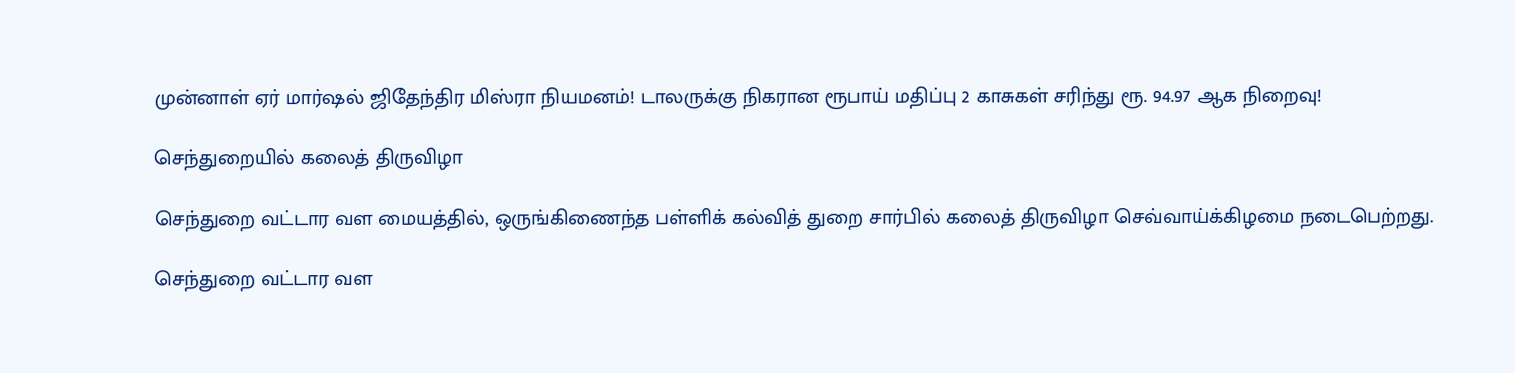முன்னாள் ஏர் மார்ஷல் ஜிதேந்திர மிஸ்ரா நியமனம்! டாலருக்கு நிகரான ரூபாய் மதிப்பு 2 காசுகள் சரிந்து ரூ. 94.97 ஆக நிறைவு!

செந்துறையில் கலைத் திருவிழா

செந்துறை வட்டார வள மையத்தில், ஒருங்கிணைந்த பள்ளிக் கல்வித் துறை சார்பில் கலைத் திருவிழா செவ்வாய்க்கிழமை நடைபெற்றது.

செந்துறை வட்டார வள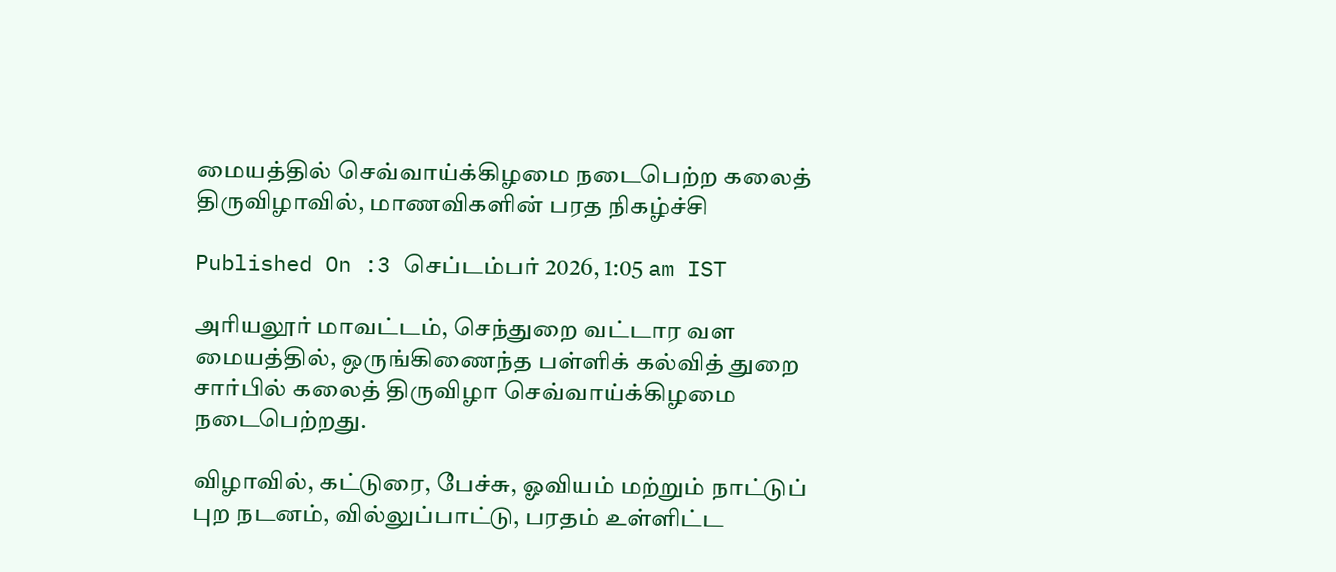மையத்தில் செவ்வாய்க்கிழமை நடைபெற்ற கலைத் திருவிழாவில், மாணவிகளின் பரத நிகழ்ச்சி

Published On :3 செப்டம்பர் 2026, 1:05 am IST

அரியலூர் மாவட்டம், செந்துறை வட்டார வள மையத்தில், ஒருங்கிணைந்த பள்ளிக் கல்வித் துறை சார்பில் கலைத் திருவிழா செவ்வாய்க்கிழமை நடைபெற்றது.

விழாவில், கட்டுரை, பேச்சு, ஓவியம் மற்றும் நாட்டுப் புற நடனம், வில்லுப்பாட்டு, பரதம் உள்ளிட்ட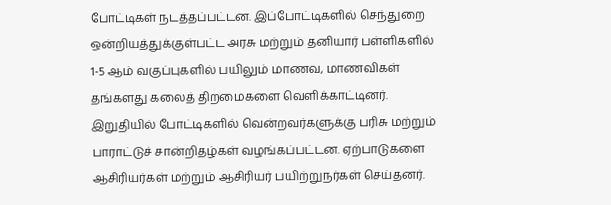போட்டிகள் நடத்தப்பட்டன. இப்போட்டிகளில் செந்துறை ஒன்றியத்துக்குள்பட்ட அரசு மற்றும் தனியார் பள்ளிகளில் 1-5 ஆம் வகுப்புகளில் பயிலும் மாணவ, மாணவிகள் தங்களது கலைத் திறமைகளை வெளிக்காட்டினர். இறுதியில் போட்டிகளில் வென்றவர்களுக்கு பரிசு மற்றும் பாராட்டுச் சான்றிதழ்கள் வழங்கப்பட்டன. ஏற்பாடுகளை ஆசிரியர்கள் மற்றும் ஆசிரியர் பயிற்றுநர்கள் செய்தனர்.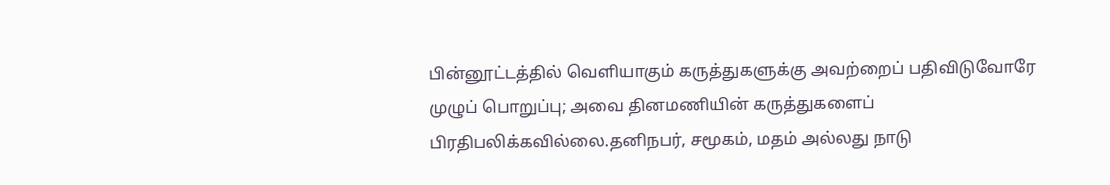பின்னூட்டத்தில் வெளியாகும் கருத்துகளுக்கு அவற்றைப் பதிவிடுவோரே முழுப் பொறுப்பு; அவை தினமணியின் கருத்துகளைப் பிரதிபலிக்கவில்லை.தனிநபர், சமூகம், மதம் அல்லது நாடு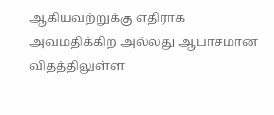ஆகியவற்றுக்கு எதிராக அவமதிக்கிற அல்லது ஆபாசமான விதத்திலுள்ள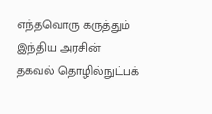எந்தவொரு கருத்தும் இந்திய அரசின் தகவல் தொழில்நுட்பக்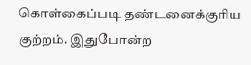கொள்கைப்படி தண்டனைக்குரிய குற்றம். இதுபோன்ற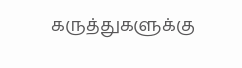கருத்துகளுக்கு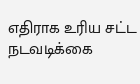எதிராக உரிய சட்ட நடவடிக்கை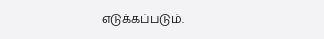எடுக்கப்படும்.